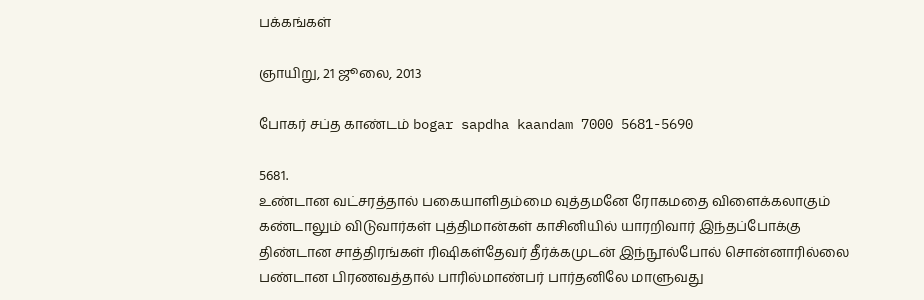பக்கங்கள்

ஞாயிறு, 21 ஜூலை, 2013

போகர் சப்த காண்டம் bogar sapdha kaandam 7000 5681-5690

5681.
உண்டான வட்சரத்தால் பகையாளிதம்மை வுத்தமனே ரோகமதை விளைக்கலாகும்
கண்டாலும் விடுவார்கள் புத்திமான்கள் காசினியில் யாரறிவார் இந்தப்போக்கு
திண்டான சாத்திரங்கள் ரிஷிகள்தேவர் தீர்க்கமுடன் இந்நூல்போல் சொன்னாரில்லை
பண்டான பிரணவத்தால் பாரில்மாண்பர் பார்தனிலே மாளுவது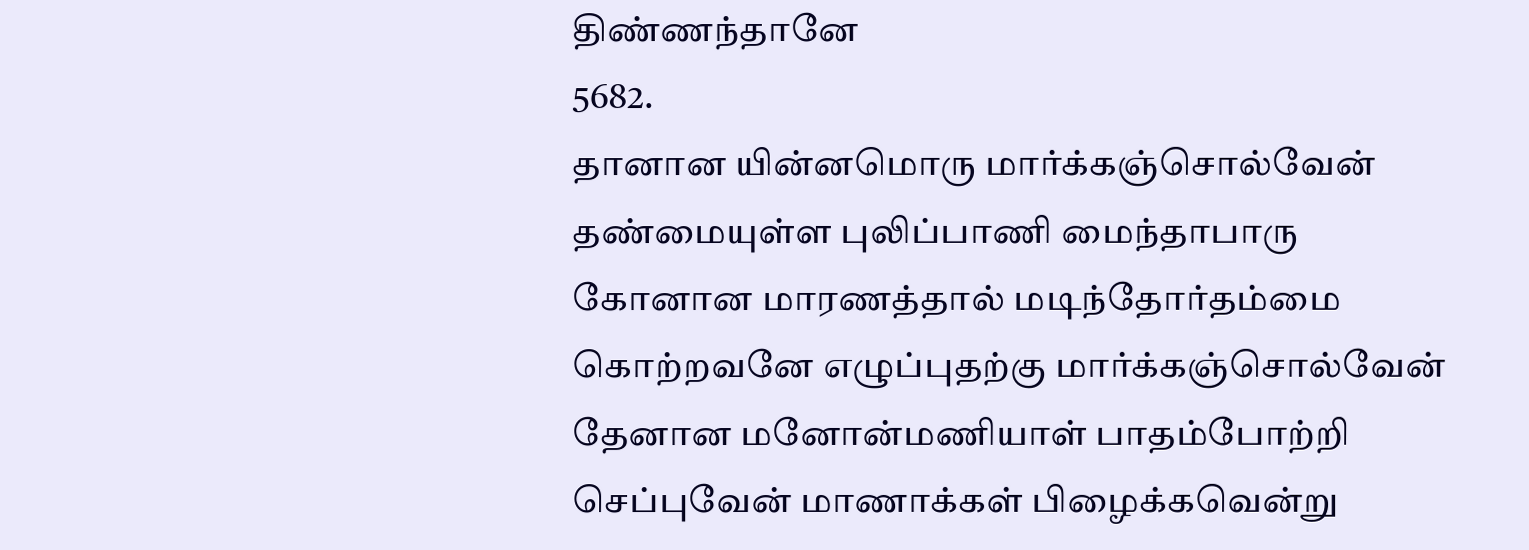திண்ணந்தானே
5682.
தானான யின்னமொரு மார்க்கஞ்சொல்வேன் தண்மையுள்ள புலிப்பாணி மைந்தாபாரு
கோனான மாரணத்தால் மடிந்தோர்தம்மை கொற்றவனே எழுப்புதற்கு மார்க்கஞ்சொல்வேன்
தேனான மனோன்மணியாள் பாதம்போற்றி செப்புவேன் மாணாக்கள் பிழைக்கவென்று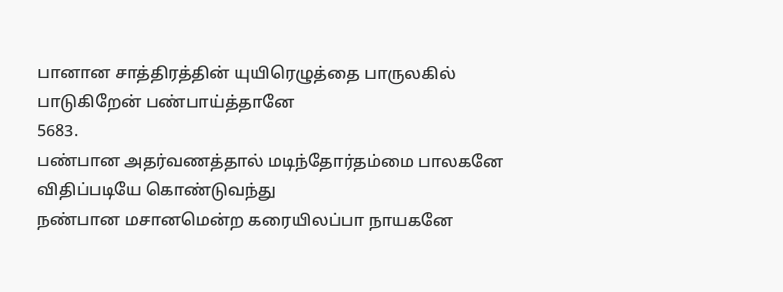பானான சாத்திரத்தின் யுயிரெழுத்தை பாருலகில் பாடுகிறேன் பண்பாய்த்தானே
5683.
பண்பான அதர்வணத்தால் மடிந்தோர்தம்மை பாலகனே விதிப்படியே கொண்டுவந்து
நண்பான மசானமென்ற கரையிலப்பா நாயகனே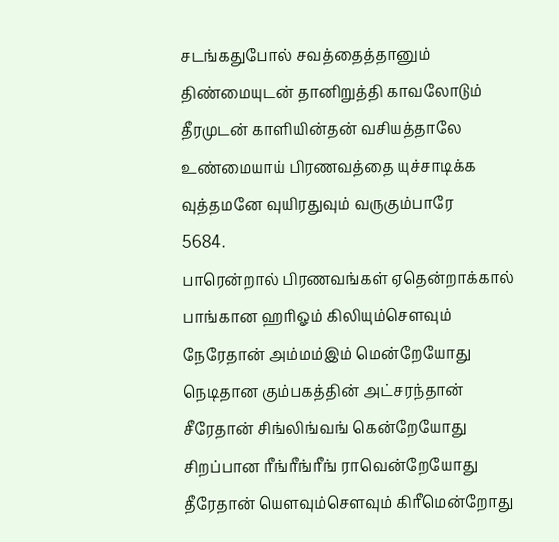சடங்கதுபோல் சவத்தைத்தானும்
திண்மையுடன் தானிறுத்தி காவலோடும் தீரமுடன் காளியின்தன் வசியத்தாலே
உண்மையாய் பிரணவத்தை யுச்சாடிக்க வுத்தமனே வுயிரதுவும் வருகும்பாரே
5684.
பாரென்றால் பிரணவங்கள் ஏதென்றாக்கால் பாங்கான ஹரிஓம் கிலியும்சௌவும்
நேரேதான் அம்மம்இம் மென்றேயோது நெடிதான கும்பகத்தின் அட்சரந்தான்
சீரேதான் சிங்லிங்வங் கென்றேயோது சிறப்பான ரீங்ரீங்ரீங் ராவென்றேயோது
தீரேதான் யௌவும்சௌவும் கிரீமென்றோது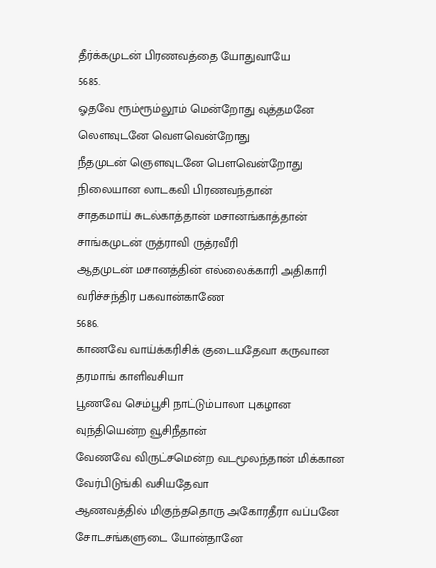தீர்க்கமுடன் பிரணவத்தை யோதுவாயே
5685.
ஓதவே ரூம்ரூம்லூம் மென்றோது வுத்தமனே லௌவுடனே வௌவென்றோது
நீதமுடன் ஞௌவுடனே பௌவென்றோது நிலையான லாடகவி பிரணவந்தான்
சாதகமாய் சுடல்காத்தான் மசானங்காத்தான் சாங்கமுடன் ருத்ராவி ருத்ரவீரி
ஆதமுடன் மசானத்தின் எல்லைக்காரி அதிகாரி வரிச்சந்திர பகவான்காணே
5686.
காணவே வாய்க்கரிசிக் குடையதேவா கருவான தரமாங் காளிவசியா
பூணவே செம்பூசி நாட்டும்பாலா புகழான வுந்தியென்ற வூசிநீதான்
வேணவே விருட்சமென்ற வடமூலந்தான் மிக்கான வேர்பிடுங்கி வசியதேவா
ஆணவத்தில் மிகுந்ததொரு அகோரதீரா வப்பனே சோடசங்களுடை யோன்தானே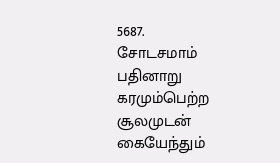5687.
சோடசமாம் பதினாறு கரமும்பெற்ற சூலமுடன் கையேந்தும்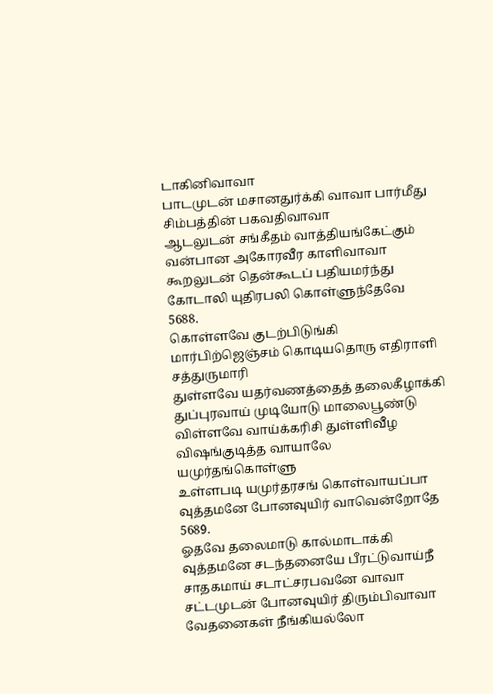டாகினிவாவா
பாடமுடன் மசானதுர்க்கி வாவா பார்மீது சிம்பத்தின் பகவதிவாவா
ஆடலுடன் சங்கீதம் வாத்தியங்கேட்கும் வன்பான அகோரவீர காளிவாவா
கூறலுடன் தென்கூடப் பதியமர்ந்து கோடாலி யுதிரபலி கொள்ளுந்தேவே
5688.
கொள்ளவே குடற்பிடுங்கி மார்பிற்ஜெஞ்சம் கொடியதொரு எதிராளி சத்துருமாரி
துள்ளவே யதர்வணத்தைத் தலைகீழாக்கி துப்புரவாய் முடியோடு மாலைபூண்டு
விள்ளவே வாய்க்கரிசி துள்ளிவீழ விஷங்குடித்த வாயாலே யமுர்தங்கொள்ளு
உள்ளபடி யமுர்தரசங் கொள்வாயப்பா வுத்தமனே போனவுயிர் வாவென்றோதே
5689.
ஓதவே தலைமாடு கால்மாடாக்கி வுத்தமனே சடந்தனையே பீரட்டுவாய்நீ
சாதகமாய் சடாட்சரபவனே வாவா சட்டமுடன் போனவுயிர் திரும்பிவாவா
வேதனைகள் நீங்கியல்லோ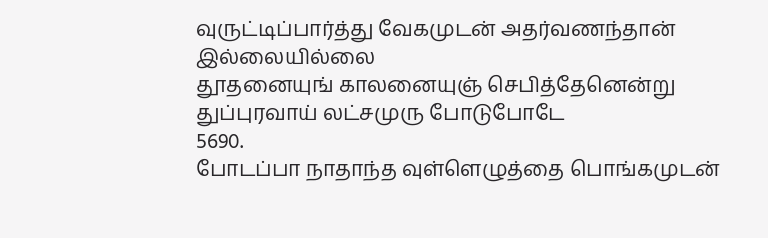வுருட்டிப்பார்த்து வேகமுடன் அதர்வணந்தான் இல்லையில்லை
தூதனையுங் காலனையுஞ் செபித்தேனென்று துப்புரவாய் லட்சமுரு போடுபோடே
5690.
போடப்பா நாதாந்த வுள்ளெழுத்தை பொங்கமுடன்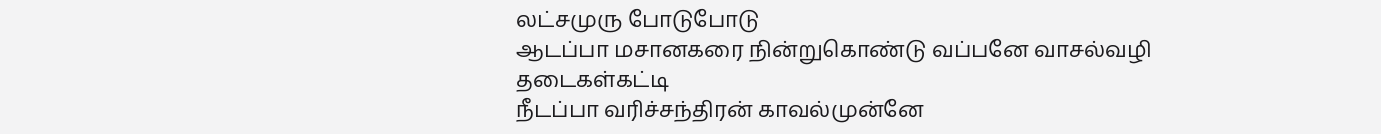லட்சமுரு போடுபோடு
ஆடப்பா மசானகரை நின்றுகொண்டு வப்பனே வாசல்வழி தடைகள்கட்டி
நீடப்பா வரிச்சந்திரன் காவல்முன்னே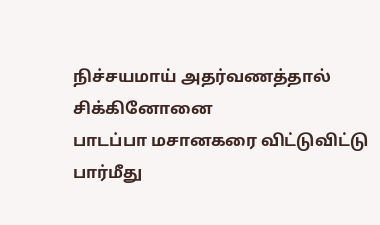நிச்சயமாய் அதர்வணத்தால் சிக்கினோனை
பாடப்பா மசானகரை விட்டுவிட்டு பார்மீது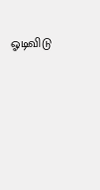ஓடிவிடு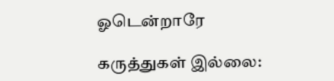ஓடென்றாரே

கருத்துகள் இல்லை: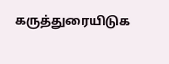கருத்துரையிடுக